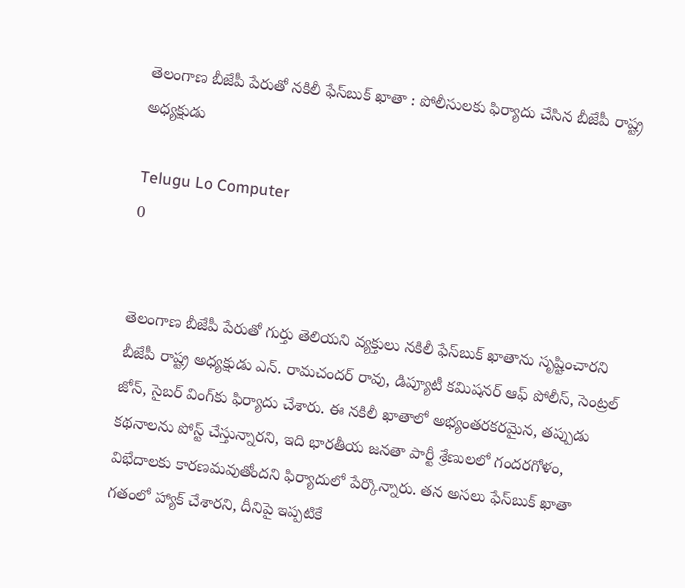తెలంగాణ బీజేపీ పేరుతో నకిలీ ఫేస్‌బుక్ ఖాతా : పోలీసులకు ఫిర్యాదు చేసిన బీజేపీ రాష్ట్ర అధ్యక్షుడు

Telugu Lo Computer
0


తెలంగాణ బీజేపీ పేరుతో గుర్తు తెలియని వ్యక్తులు నకిలీ ఫేస్‌బుక్ ఖాతాను సృష్టించారని బీజేపీ రాష్ట్ర అధ్యక్షుడు ఎన్. రామచందర్ రావు, డిప్యూటీ కమిషనర్ ఆఫ్ పోలీస్, సెంట్రల్ జోన్, సైబర్ వింగ్‌కు ఫిర్యాదు చేశారు. ఈ నకిలీ ఖాతాలో అభ్యంతరకరమైన, తప్పుడు కథనాలను పోస్ట్ చేస్తున్నారని, ఇది భారతీయ జనతా పార్టీ శ్రేణులలో గందరగోళం, విభేదాలకు కారణమవుతోందని ఫిర్యాదులో పేర్కొన్నారు. తన అసలు ఫేస్‌బుక్ ఖాతా గతంలో హ్యాక్ చేశారని, దీనిపై ఇప్పటికే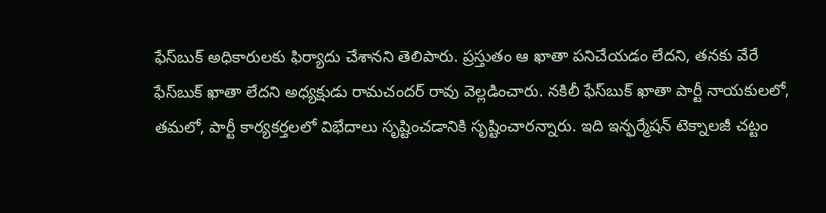ఫేస్‌బుక్ అధికారులకు ఫిర్యాదు చేశానని తెలిపారు. ప్రస్తుతం ఆ ఖాతా పనిచేయడం లేదని, తనకు వేరే ఫేస్‌బుక్ ఖాతా లేదని అధ్యక్షుడు రామచందర్ రావు వెల్లడించారు. నకిలీ ఫేస్‌బుక్ ఖాతా పార్టీ నాయకులలో, తమలో, పార్టీ కార్యకర్తలలో విభేదాలు సృష్టించడానికి సృష్టించారన్నారు. ఇది ఇన్ఫర్మేషన్ టెక్నాలజీ చట్టం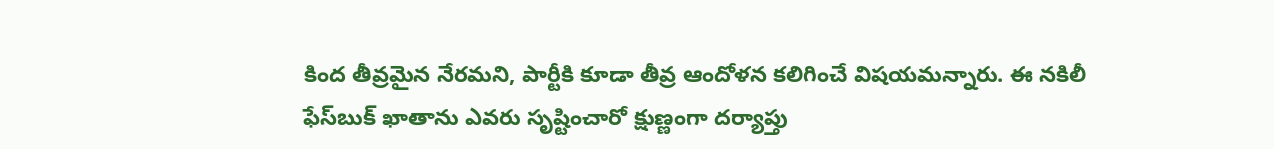కింద తీవ్రమైన నేరమని, పార్టీకి కూడా తీవ్ర ఆందోళన కలిగించే విషయమన్నారు. ఈ నకిలీ ఫేస్‌బుక్ ఖాతాను ఎవరు సృష్టించారో క్షుణ్ణంగా దర్యాప్తు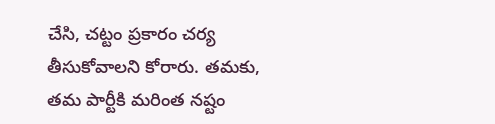చేసి, చట్టం ప్రకారం చర్య తీసుకోవాలని కోరారు. తమకు, తమ పార్టీకి మరింత నష్టం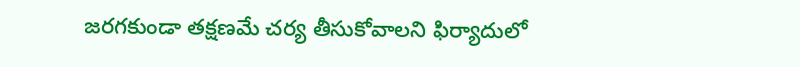జరగకుండా తక్షణమే చర్య తీసుకోవాలని ఫిర్యాదులో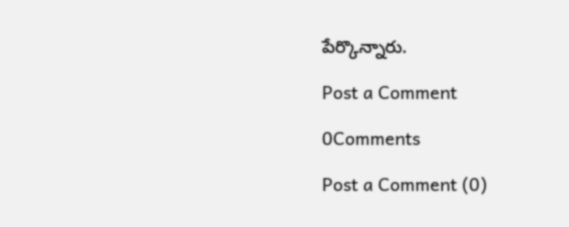పేర్కొన్నారు.

Post a Comment

0Comments

Post a Comment (0)